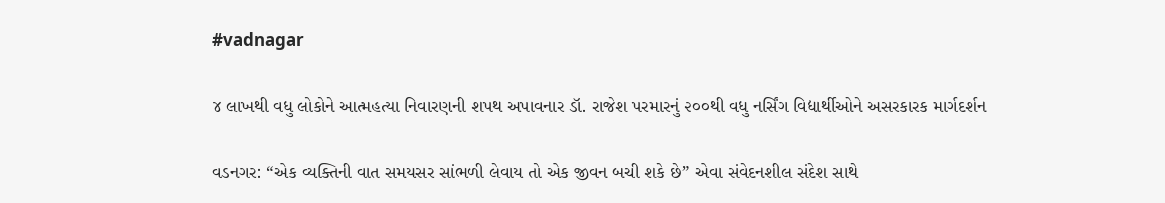#vadnagar

૪ લાખથી વધુ લોકોને આત્મહત્યા નિવારણની શપથ અપાવનાર ડૉ. રાજેશ પરમારનું ૨૦૦થી વધુ નર્સિંગ વિદ્યાર્થીઓને અસરકારક માર્ગદર્શન

વડનગર: “એક વ્યક્તિની વાત સમયસર સાંભળી લેવાય તો એક જીવન બચી શકે છે” એવા સંવેદનશીલ સંદેશ સાથે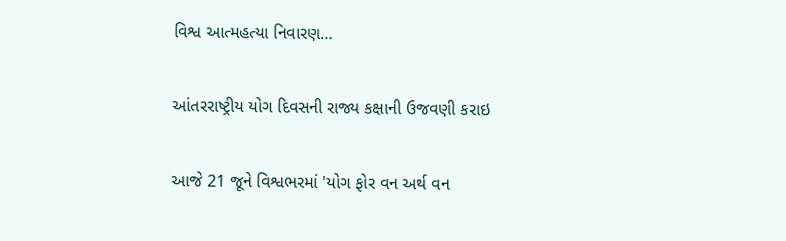વિશ્વ આત્મહત્યા નિવારણ…

આંતરરાષ્ટ્રીય યોગ દિવસની રાજ્ય કક્ષાની ઉજવણી કરાઇ

આજે 21 જૂને વિશ્વભરમાં 'યોગ ફોર વન અર્થ વન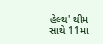હેલ્થ' થીમ સાથે 11મા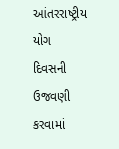આંતરરાષ્ટ્રીય યોગ દિવસની ઉજવણી કરવામાં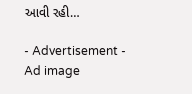આવી રહી…

- Advertisement -
Ad image